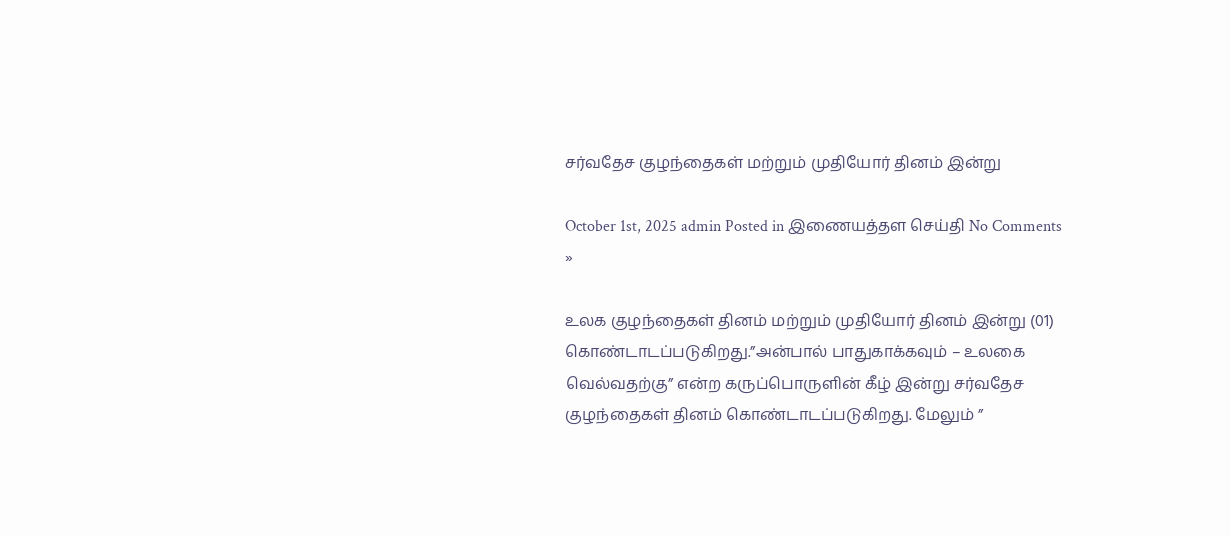சர்வதேச குழந்தைகள் மற்றும் முதியோர் தினம் இன்று

October 1st, 2025 admin Posted in இணையத்தள செய்தி No Comments »

உலக குழந்தைகள் தினம் மற்றும் முதியோர் தினம் இன்று (01) கொண்டாடப்படுகிறது.”அன்பால் பாதுகாக்கவும் – உலகை வெல்வதற்கு” என்ற கருப்பொருளின் கீழ் இன்று சர்வதேச குழந்தைகள் தினம் கொண்டாடப்படுகிறது. மேலும் ”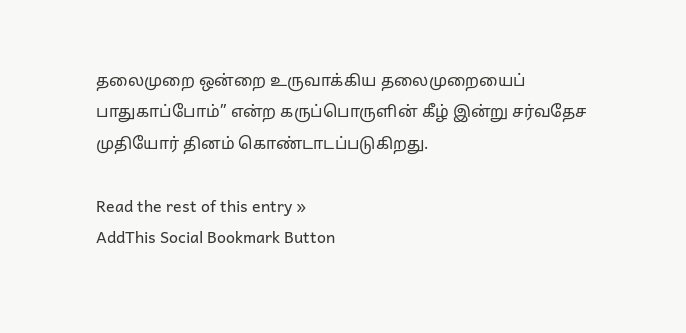தலைமுறை ஒன்றை உருவாக்கிய தலைமுறையைப் பாதுகாப்போம்” என்ற கருப்பொருளின் கீழ் இன்று சர்வதேச முதியோர் தினம் கொண்டாடப்படுகிறது.

Read the rest of this entry »
AddThis Social Bookmark Button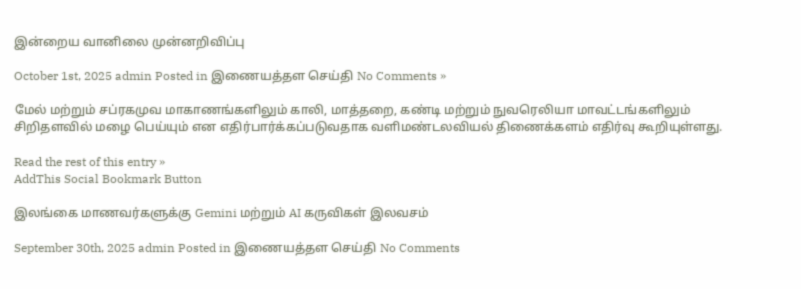இன்றைய வானிலை முன்னறிவிப்பு

October 1st, 2025 admin Posted in இணையத்தள செய்தி No Comments »

மேல் மற்றும் சப்ரகமுவ மாகாணங்களிலும் காலி, மாத்தறை, கண்டி மற்றும் நுவரெலியா மாவட்டங்களிலும் சிறிதளவில் மழை பெய்யும் என எதிர்பார்க்கப்படுவதாக வளிமண்டலவியல் திணைக்களம் எதிர்வு கூறியுள்ளது.

Read the rest of this entry »
AddThis Social Bookmark Button

இலங்கை மாணவர்களுக்கு Gemini மற்றும் AI கருவிகள் இலவசம்

September 30th, 2025 admin Posted in இணையத்தள செய்தி No Comments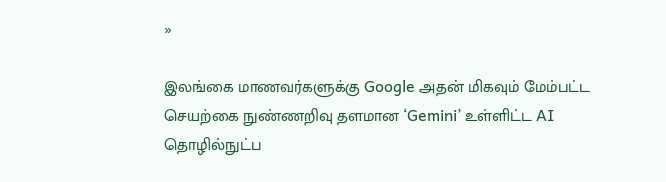»

இலங்கை மாணவர்களுக்கு Google அதன் மிகவும் மேம்பட்ட செயற்கை நுண்ணறிவு தளமான ‘Gemini’ உள்ளிட்ட AI தொழில்நுட்ப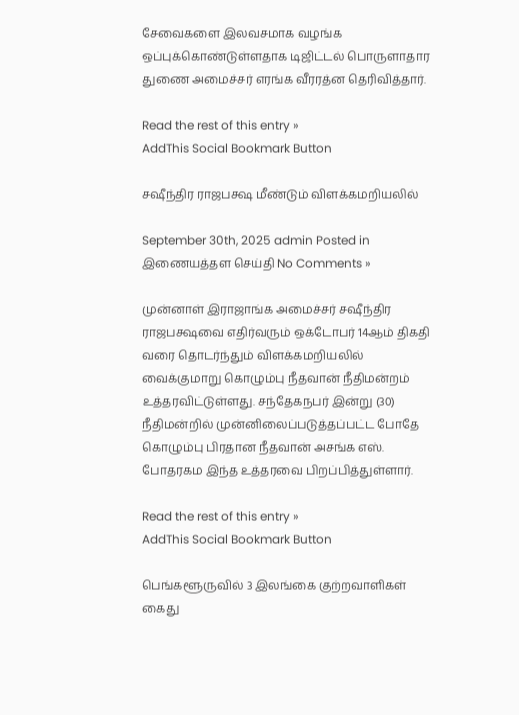சேவைகளை இலவசமாக வழங்க ஒப்புக்கொண்டுள்ளதாக டிஜிட்டல் பொருளாதார துணை அமைச்சர் எரங்க வீரரத்ன தெரிவித்தார்.

Read the rest of this entry »
AddThis Social Bookmark Button

சஷீந்திர ராஜபக்ஷ மீண்டும் விளக்கமறியலில்

September 30th, 2025 admin Posted in இணையத்தள செய்தி No Comments »

முன்னாள் இராஜாங்க அமைச்சர் சஷீந்திர ராஜபக்ஷவை எதிர்வரும் ஒக்டோபர் 14ஆம் திகதி வரை தொடர்ந்தும் விளக்கமறியலில் வைக்குமாறு கொழும்பு நீதவான் நீதிமன்றம் உத்தரவிட்டுள்ளது. சந்தேகநபர் இன்று (30) நீதிமன்றில் முன்னிலைப்படுத்தப்பட்ட போதே கொழும்பு பிரதான நீதவான் அசங்க எஸ். போதரகம இந்த உத்தரவை பிறப்பித்துள்ளார்.

Read the rest of this entry »
AddThis Social Bookmark Button

பெங்களூருவில் 3 இலங்கை குற்றவாளிகள் கைது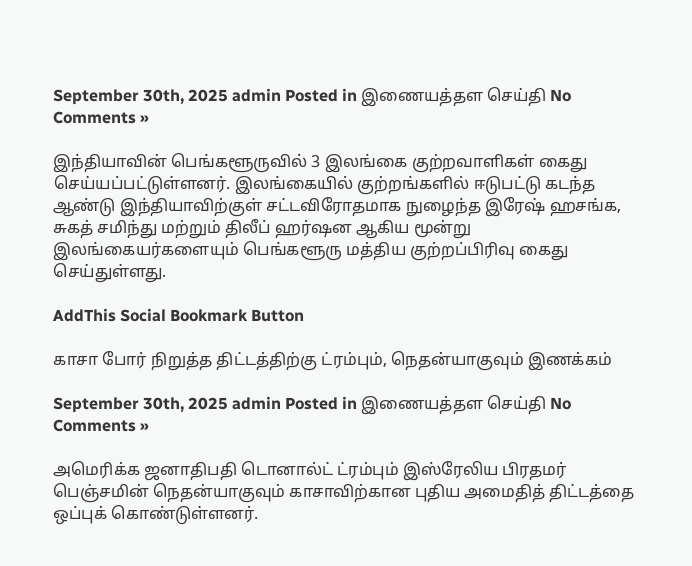September 30th, 2025 admin Posted in இணையத்தள செய்தி No Comments »

இந்தியாவின் பெங்களூருவில் 3 இலங்கை குற்றவாளிகள் கைது செய்யப்பட்டுள்ளனர். இலங்கையில் குற்றங்களில் ஈடுபட்டு கடந்த ஆண்டு இந்தியாவிற்குள் சட்டவிரோதமாக நுழைந்த இரேஷ் ஹசங்க, சுகத் சமிந்து மற்றும் திலீப் ஹர்ஷன ஆகிய மூன்று இலங்கையர்களையும் பெங்களூரு மத்திய குற்றப்பிரிவு கைது செய்துள்ளது.

AddThis Social Bookmark Button

காசா போர் நிறுத்த திட்டத்திற்கு ட்ரம்பும், நெதன்யாகுவும் இணக்கம்

September 30th, 2025 admin Posted in இணையத்தள செய்தி No Comments »

அமெரிக்க ஜனாதிபதி டொனால்ட் ட்ரம்பும் இஸ்ரேலிய பிரதமர் பெஞ்சமின் நெதன்யாகுவும் காசாவிற்கான புதிய அமைதித் திட்டத்தை ஒப்புக் கொண்டுள்ளனர்.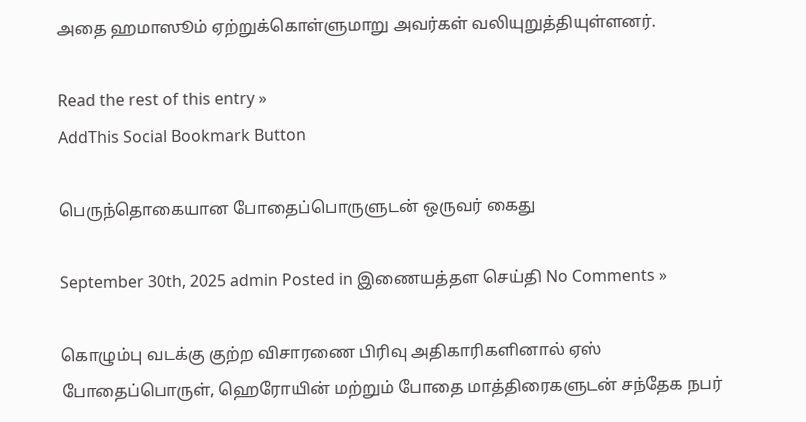அதை ஹமாஸூம் ஏற்றுக்கொள்ளுமாறு அவர்கள் வலியுறுத்தியுள்ளனர்.

Read the rest of this entry »
AddThis Social Bookmark Button

பெருந்தொகையான போதைப்பொருளுடன் ஒருவர் கைது

September 30th, 2025 admin Posted in இணையத்தள செய்தி No Comments »

கொழும்பு வடக்கு குற்ற விசாரணை பிரிவு அதிகாரிகளினால் ஏஸ் போதைப்பொருள், ஹெரோயின் மற்றும் போதை மாத்திரைகளுடன் சந்தேக நபர்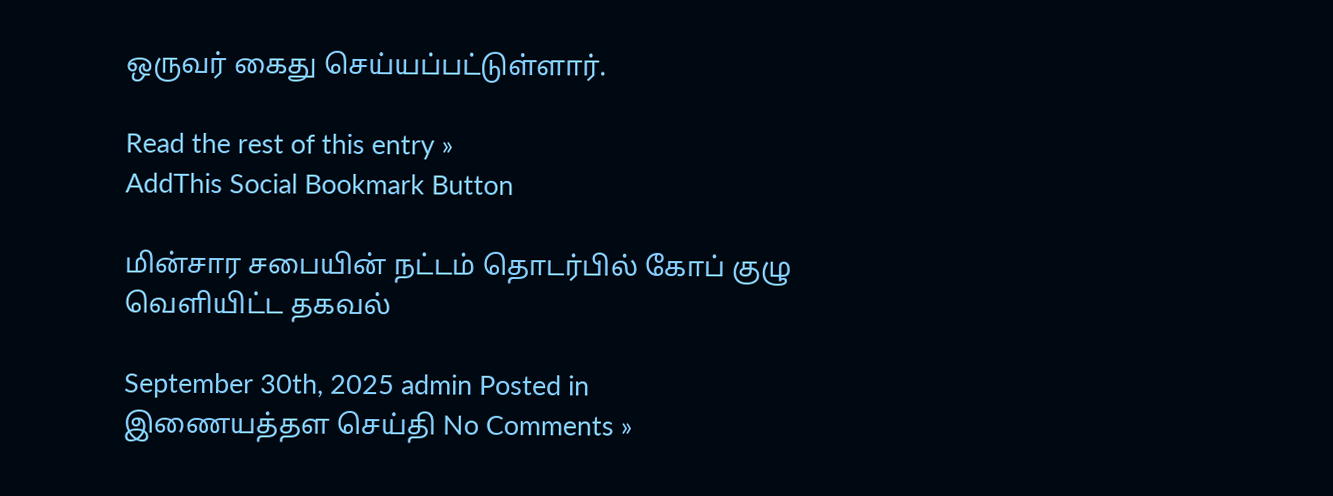ஒருவர் கைது செய்யப்பட்டுள்ளார்.

Read the rest of this entry »
AddThis Social Bookmark Button

மின்சார சபையின் நட்டம் தொடர்பில் கோப் குழு வௌியிட்ட தகவல்

September 30th, 2025 admin Posted in இணையத்தள செய்தி No Comments »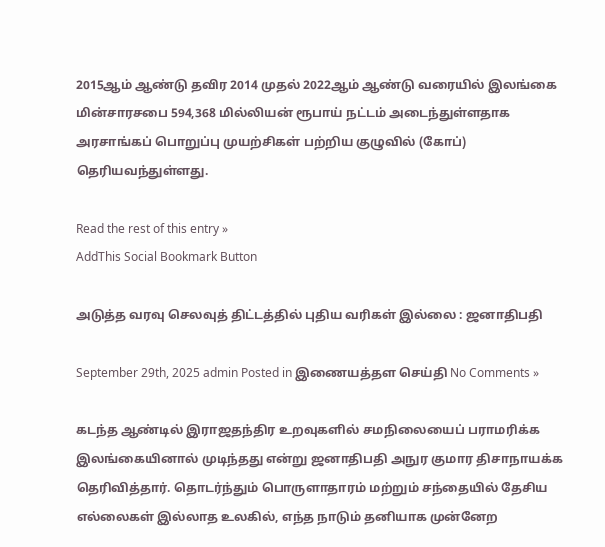2015ஆம் ஆண்டு தவிர 2014 முதல் 2022ஆம் ஆண்டு வரையில் இலங்கை மின்சாரசபை 594,368 மில்லியன் ரூபாய் நட்டம் அடைந்துள்ளதாக அரசாங்கப் பொறுப்பு முயற்சிகள் பற்றிய குழுவில் (கோப்) தெரியவந்துள்ளது.

Read the rest of this entry »
AddThis Social Bookmark Button

அடுத்த வரவு செலவுத் திட்டத்தில் புதிய வரிகள் இல்லை : ஜனாதிபதி

September 29th, 2025 admin Posted in இணையத்தள செய்தி No Comments »

கடந்த ஆண்டில் இராஜதந்திர உறவுகளில் சமநிலையைப் பராமரிக்க இலங்கையினால் முடிந்தது என்று ஜனாதிபதி அநுர குமார திசாநாயக்க தெரிவித்தார். தொடர்ந்தும் பொருளாதாரம் மற்றும் சந்தையில் தேசிய எல்லைகள் இல்லாத உலகில், எந்த நாடும் தனியாக முன்னேற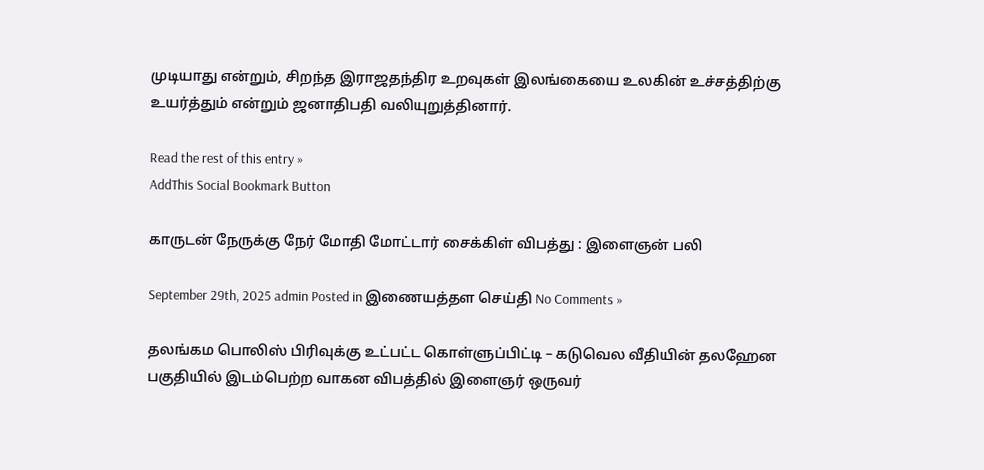முடியாது என்றும், சிறந்த இராஜதந்திர உறவுகள் இலங்கையை உலகின் உச்சத்திற்கு உயர்த்தும் என்றும் ஜனாதிபதி வலியுறுத்தினார்.

Read the rest of this entry »
AddThis Social Bookmark Button

காருடன் நேருக்கு நேர் மோதி மோட்டார் சைக்கிள் விபத்து : இளைஞன் பலி

September 29th, 2025 admin Posted in இணையத்தள செய்தி No Comments »

தலங்கம பொலிஸ் பிரிவுக்கு உட்பட்ட கொள்ளுப்பிட்டி – கடுவெல வீதியின் தலஹேன பகுதியில் இடம்பெற்ற வாகன விபத்தில் இளைஞர் ஒருவர்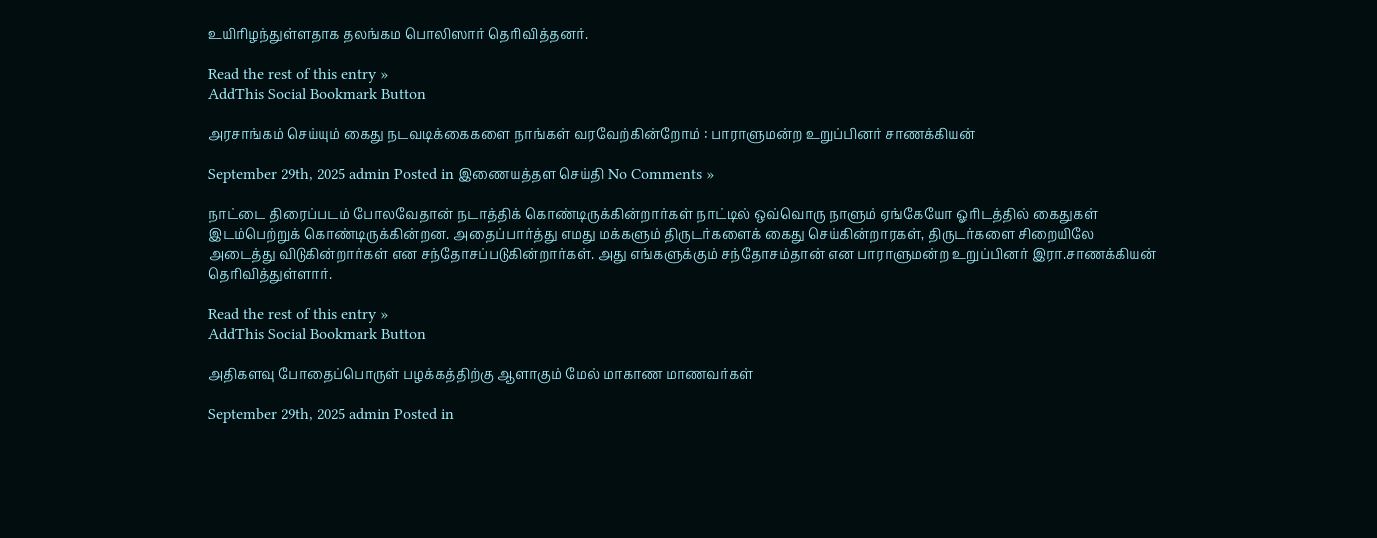உயிரிழந்துள்ளதாக தலங்கம பொலிஸார் தெரிவித்தனர்.

Read the rest of this entry »
AddThis Social Bookmark Button

அரசாங்கம் செய்யும் கைது நடவடிக்கைகளை நாங்கள் வரவேற்கின்றோம் : பாராளுமன்ற உறுப்பினர் சாணக்கியன்

September 29th, 2025 admin Posted in இணையத்தள செய்தி No Comments »

நாட்டை திரைப்படம் போலவேதான் நடாத்திக் கொண்டிருக்கின்றார்கள் நாட்டில் ஒவ்வொரு நாளும் ஏங்கேயோ ஓரிடத்தில் கைதுகள் இடம்பெற்றுக் கொண்டிருக்கின்றன. அதைப்பார்த்து எமது மக்களும் திருடர்களைக் கைது செய்கின்றாரகள், திருடர்களை சிறையிலே அடைத்து விடுகின்றார்கள் என சந்தோசப்படுகின்றார்கள். அது எங்களுக்கும் சந்தோசம்தான் என பாராளுமன்ற உறுப்பினர் இரா.சாணக்கியன் தெரிவித்துள்ளார்.

Read the rest of this entry »
AddThis Social Bookmark Button

அதிகளவு போதைப்பொருள் பழக்கத்திற்கு ஆளாகும் மேல் மாகாண மாணவர்கள்

September 29th, 2025 admin Posted in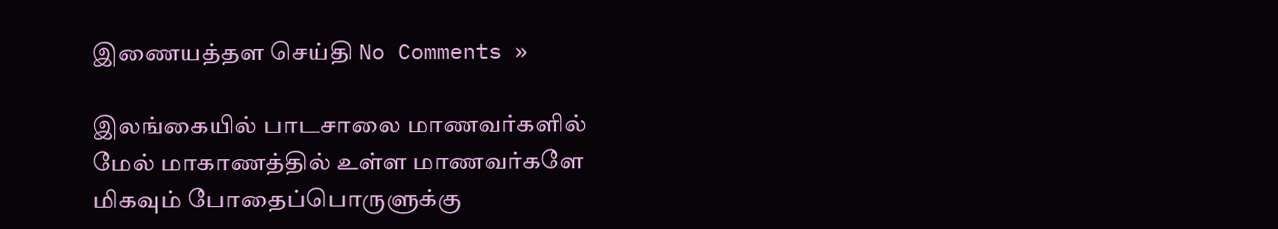இணையத்தள செய்தி No Comments »

இலங்கையில் பாடசாலை மாணவர்களில் மேல் மாகாணத்தில் உள்ள மாணவர்களே மிகவும் போதைப்பொருளுக்கு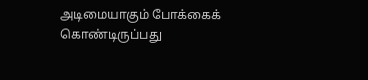அடிமையாகும் போக்கைக் கொண்டிருப்பது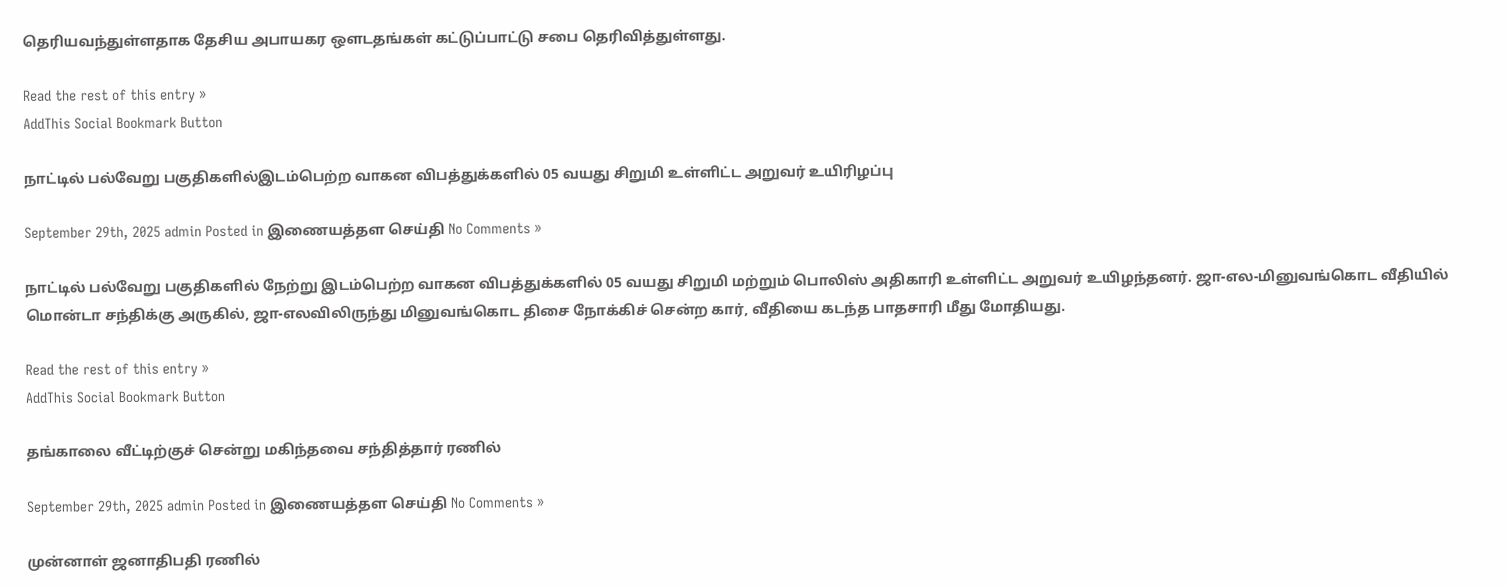தெரியவந்துள்ளதாக தேசிய அபாயகர ஒளடதங்கள் கட்டுப்பாட்டு சபை தெரிவித்துள்ளது.

Read the rest of this entry »
AddThis Social Bookmark Button

நாட்டில் பல்வேறு பகுதிகளில்இடம்பெற்ற வாகன விபத்துக்களில் 05 வயது சிறுமி உள்ளிட்ட அறுவர் உயிரிழப்பு

September 29th, 2025 admin Posted in இணையத்தள செய்தி No Comments »

நாட்டில் பல்வேறு பகுதிகளில் நேற்று இடம்பெற்ற வாகன விபத்துக்களில் 05 வயது சிறுமி மற்றும் பொலிஸ் அதிகாரி உள்ளிட்ட அறுவர் உயிழந்தனர். ஜா-எல-மினுவங்கொட வீதியில் மொன்டா சந்திக்கு அருகில், ஜா-எலவிலிருந்து மினுவங்கொட திசை நோக்கிச் சென்ற கார், வீதியை கடந்த பாதசாரி மீது மோதியது.

Read the rest of this entry »
AddThis Social Bookmark Button

தங்காலை வீட்டிற்குச் சென்று மகிந்தவை சந்தித்தார் ரணில்

September 29th, 2025 admin Posted in இணையத்தள செய்தி No Comments »

முன்னாள் ஜனாதிபதி ரணில்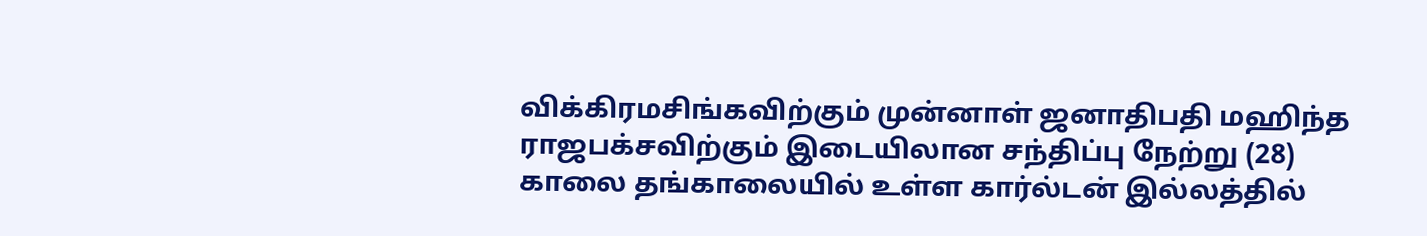விக்கிரமசிங்கவிற்கும் முன்னாள் ஜனாதிபதி மஹிந்த ராஜபக்சவிற்கும் இடையிலான சந்திப்பு நேற்று (28) காலை தங்காலையில் உள்ள கார்ல்டன் இல்லத்தில்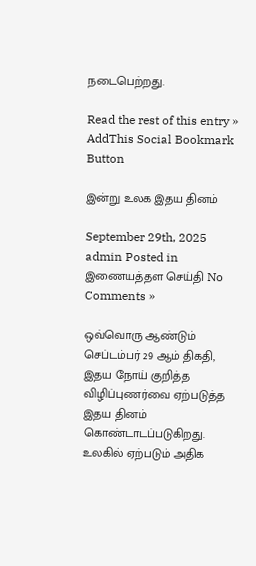நடைபெற்றது.

Read the rest of this entry »
AddThis Social Bookmark Button

இன்று உலக இதய தினம்

September 29th, 2025 admin Posted in இணையத்தள செய்தி No Comments »

ஒவ்வொரு ஆண்டும் செப்டம்பர் 29 ஆம் திகதி, இதய நோய் குறித்த விழிப்புணர்வை ஏற்படுத்த இதய தினம் கொண்டாடப்படுகிறது. உலகில் ஏற்படும் அதிக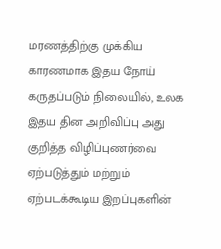மரணத்திற்கு முக்கிய காரணமாக இதய நோய் கருதப்படும் நிலையில், உலக இதய தின அறிவிப்பு அது குறித்த விழிப்புணர்வை ஏற்படுத்தும் மற்றும் ஏற்படக்கூடிய இறப்புகளின்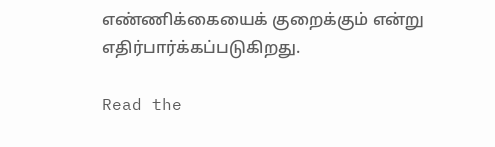எண்ணிக்கையைக் குறைக்கும் என்று எதிர்பார்க்கப்படுகிறது.

Read the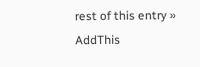rest of this entry »
AddThis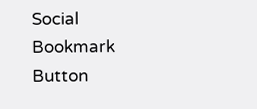Social Bookmark Button